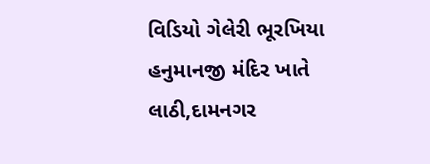વિડિયો ગેલેરી ભૂરખિયા હનુમાનજી મંદિર ખાતે લાઠી,દામનગર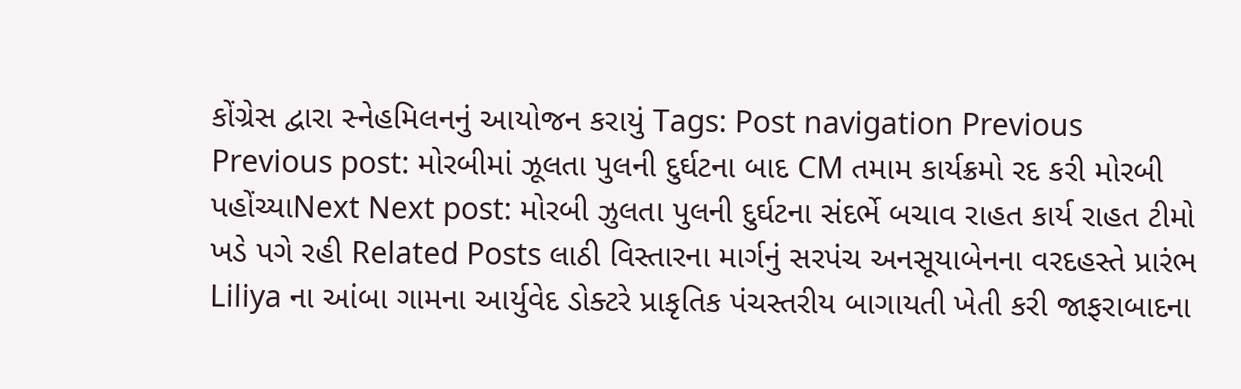કોંગ્રેસ દ્વારા સ્નેહમિલનનું આયોજન કરાયું Tags: Post navigation Previous Previous post: મોરબીમાં ઝૂલતા પુલની દુર્ઘટના બાદ CM તમામ કાર્યક્રમો રદ કરી મોરબી પહોંચ્યાNext Next post: મોરબી ઝુલતા પુલની દુર્ઘટના સંદર્ભે બચાવ રાહત કાર્ય રાહત ટીમો ખડે પગે રહી Related Posts લાઠી વિસ્તારના માર્ગનું સરપંચ અનસૂયાબેનના વરદહસ્તે પ્રારંભ Liliya ના આંબા ગામના આર્યુવેદ ડોક્ટરે પ્રાકૃતિક પંચસ્તરીય બાગાયતી ખેતી કરી જાફરાબાદના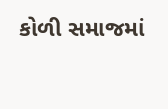કોળી સમાજમાં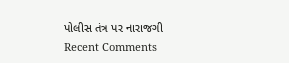પોલીસ તંત્ર પર નારાજગી
Recent Comments